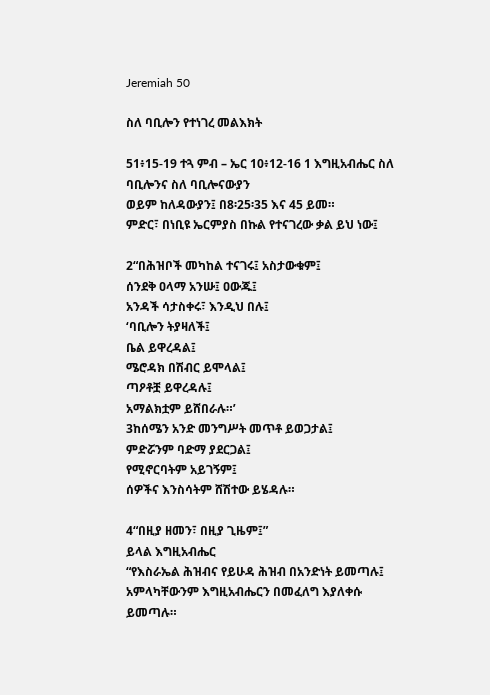Jeremiah 50

ስለ ባቢሎን የተነገረ መልእክት

51፥15-19 ተጓ ምብ – ኤር 10፥12-16 1 እግዚአብሔር ስለ ባቢሎንና ስለ ባቢሎናውያን
ወይም ከለዳውያን፤ በ8፡25፡35 እና 45 ይመ።
ምድር፣ በነቢዩ ኤርምያስ በኩል የተናገረው ቃል ይህ ነው፤

2“በሕዝቦች መካከል ተናገሩ፤ አስታውቁም፤
ሰንደቅ ዐላማ አንሡ፤ ዐውጁ፤
አንዳች ሳታስቀሩ፣ እንዲህ በሉ፤
‘ባቢሎን ትያዛለች፤
ቤል ይዋረዳል፤
ሜሮዳክ በሽብር ይሞላል፤
ጣዖቶቿ ይዋረዳሉ፤
አማልክቷም ይሸበራሉ።’
3ከሰሜን አንድ መንግሥት መጥቶ ይወጋታል፤
ምድሯንም ባድማ ያደርጋል፤
የሚኖርባትም አይገኝም፤
ሰዎችና እንስሳትም ሸሽተው ይሄዳሉ።

4“በዚያ ዘመን፣ በዚያ ጊዜም፤”
ይላል እግዚአብሔር
“የእስራኤል ሕዝብና የይሁዳ ሕዝብ በአንድነት ይመጣሉ፤
አምላካቸውንም እግዚአብሔርን በመፈለግ እያለቀሱ ይመጣሉ።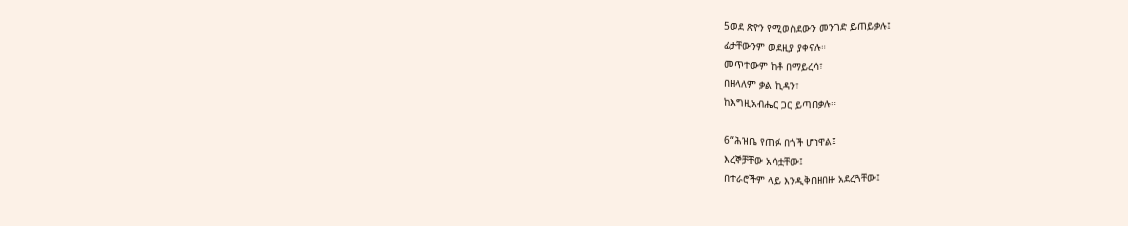5ወደ ጽዮን የሚወስደውን መንገድ ይጠይቃሉ፤
ፊታቸውንም ወደዚያ ያቀናሉ።
መጥተውም ከቶ በማይረሳ፣
በዘላለም ቃል ኪዳን፣
ከእግዚአብሔር ጋር ይጣበቃሉ።

6“ሕዝቤ የጠፉ በጎች ሆነዋል፤
እረኞቻቸው አሳቷቸው፤
በተራሮችም ላይ እንዲቅበዘበዙ አደረጓቸው፤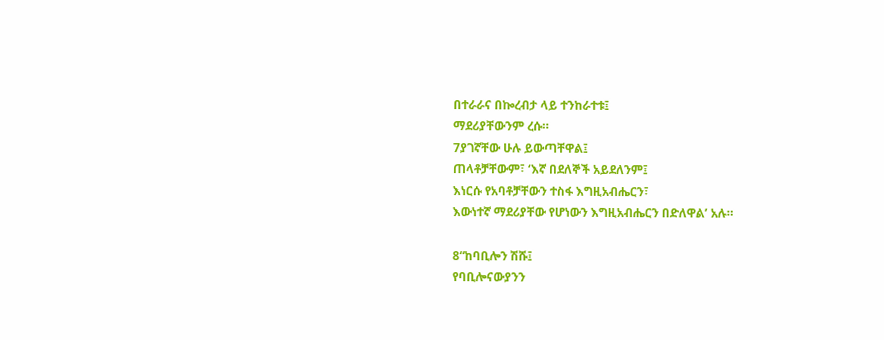በተራራና በኰረብታ ላይ ተንከራተቱ፤
ማደሪያቸውንም ረሱ።
7ያገኛቸው ሁሉ ይውጣቸዋል፤
ጠላቶቻቸውም፣ ‘እኛ በደለኞች አይደለንም፤
እነርሱ የአባቶቻቸውን ተስፋ እግዚአብሔርን፣
እውነተኛ ማደሪያቸው የሆነውን እግዚአብሔርን በድለዋል’ አሉ።

8“ከባቢሎን ሽሹ፤
የባቢሎናውያንን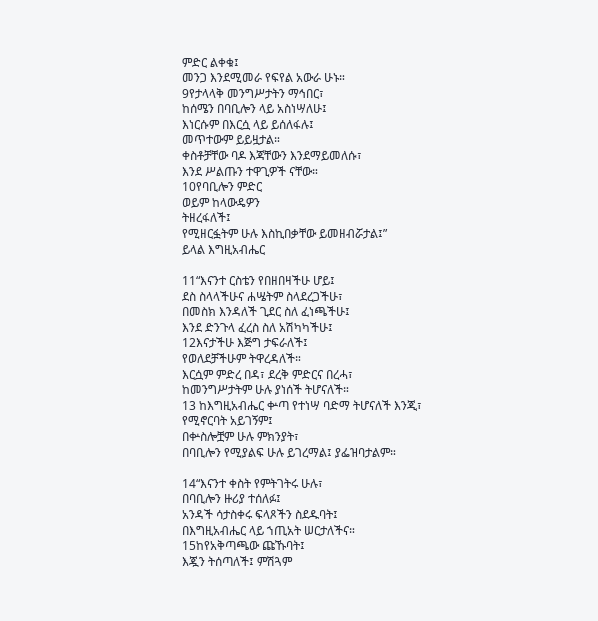ምድር ልቀቁ፤
መንጋ እንደሚመራ የፍየል አውራ ሁኑ።
9የታላላቅ መንግሥታትን ማኅበር፣
ከሰሜን በባቢሎን ላይ አስነሣለሁ፤
እነርሱም በእርሷ ላይ ይሰለፋሉ፤
መጥተውም ይይዟታል።
ቀስቶቻቸው ባዶ እጃቸውን እንደማይመለሱ፣
እንደ ሥልጡን ተዋጊዎች ናቸው።
10የባቢሎን ምድር
ወይም ከላውዴዎን
ትዘረፋለች፤
የሚዘርፏትም ሁሉ እስኪበቃቸው ይመዘብሯታል፤”
ይላል እግዚአብሔር

11“እናንተ ርስቴን የበዘበዛችሁ ሆይ፤
ደስ ስላላችሁና ሐሤትም ስላደረጋችሁ፣
በመስክ እንዳለች ጊደር ስለ ፈነጫችሁ፤
እንደ ድንጉላ ፈረስ ስለ አሽካካችሁ፤
12እናታችሁ እጅግ ታፍራለች፤
የወለደቻችሁም ትዋረዳለች።
እርሷም ምድረ በዳ፣ ደረቅ ምድርና በረሓ፣
ከመንግሥታትም ሁሉ ያነሰች ትሆናለች።
13 ከእግዚአብሔር ቍጣ የተነሣ ባድማ ትሆናለች እንጂ፣
የሚኖርባት አይገኝም፤
በቍስሎቿም ሁሉ ምክንያት፣
በባቢሎን የሚያልፍ ሁሉ ይገረማል፤ ያፌዝባታልም።

14“እናንተ ቀስት የምትገትሩ ሁሉ፣
በባቢሎን ዙሪያ ተሰለፉ፤
አንዳች ሳታስቀሩ ፍላጾችን ስደዱባት፤
በእግዚአብሔር ላይ ኀጢአት ሠርታለችና።
15ከየአቅጣጫው ጩኹባት፤
እጇን ትሰጣለች፤ ምሽጓም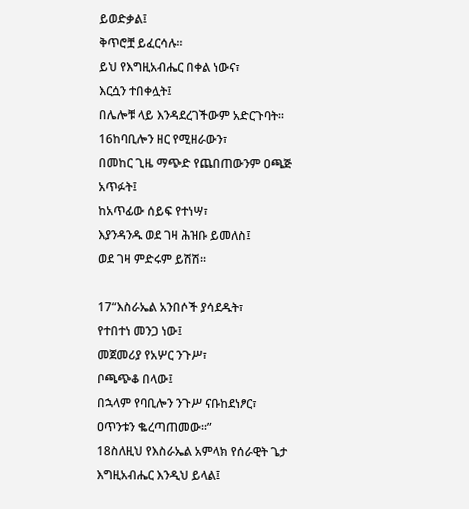ይወድቃል፤
ቅጥሮቿ ይፈርሳሉ።
ይህ የእግዚአብሔር በቀል ነውና፣
እርሷን ተበቀሏት፤
በሌሎቹ ላይ እንዳደረገችውም አድርጉባት።
16ከባቢሎን ዘር የሚዘራውን፣
በመከር ጊዜ ማጭድ የጨበጠውንም ዐጫጅ አጥፉት፤
ከአጥፊው ሰይፍ የተነሣ፣
እያንዳንዱ ወደ ገዛ ሕዝቡ ይመለስ፤
ወደ ገዛ ምድሩም ይሽሽ።

17“እስራኤል አንበሶች ያሳደዱት፣
የተበተነ መንጋ ነው፤
መጀመሪያ የአሦር ንጉሥ፣
ቦጫጭቆ በላው፤
በኋላም የባቢሎን ንጉሥ ናቡከደነፆር፣
ዐጥንቱን ቈረጣጠመው።”
18ስለዚህ የእስራኤል አምላክ የሰራዊት ጌታ እግዚአብሔር እንዲህ ይላል፤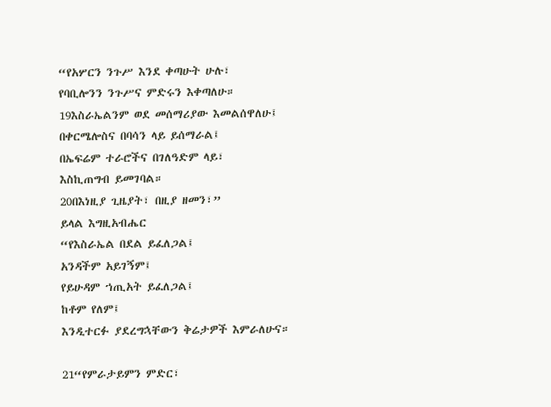“የአሦርን ንጉሥ እንደ ቀጣሁት ሁሉ፣
የባቢሎንን ንጉሥና ምድሩን እቀጣለሁ።
19እስራኤልንም ወደ መሰማሪያው እመልሰዋለሁ፤
በቀርሜሎስና በባሳን ላይ ይሰማራል፤
በኤፍሬም ተራሮችና በገለዓድም ላይ፣
እስኪጠግብ ይመገባል።
20በእነዚያ ጊዜያት፣ በዚያ ዘመን፣”
ይላል እግዚአብሔር
“የእስራኤል በደል ይፈለጋል፤
አንዳችም አይገኝም፤
የይሁዳም ኀጢአት ይፈለጋል፤
ከቶም የለም፤
እንዲተርፉ ያደረግኋቸውን ቅሬታዎች እምራለሁና።

21“የምራታይምን ምድር፣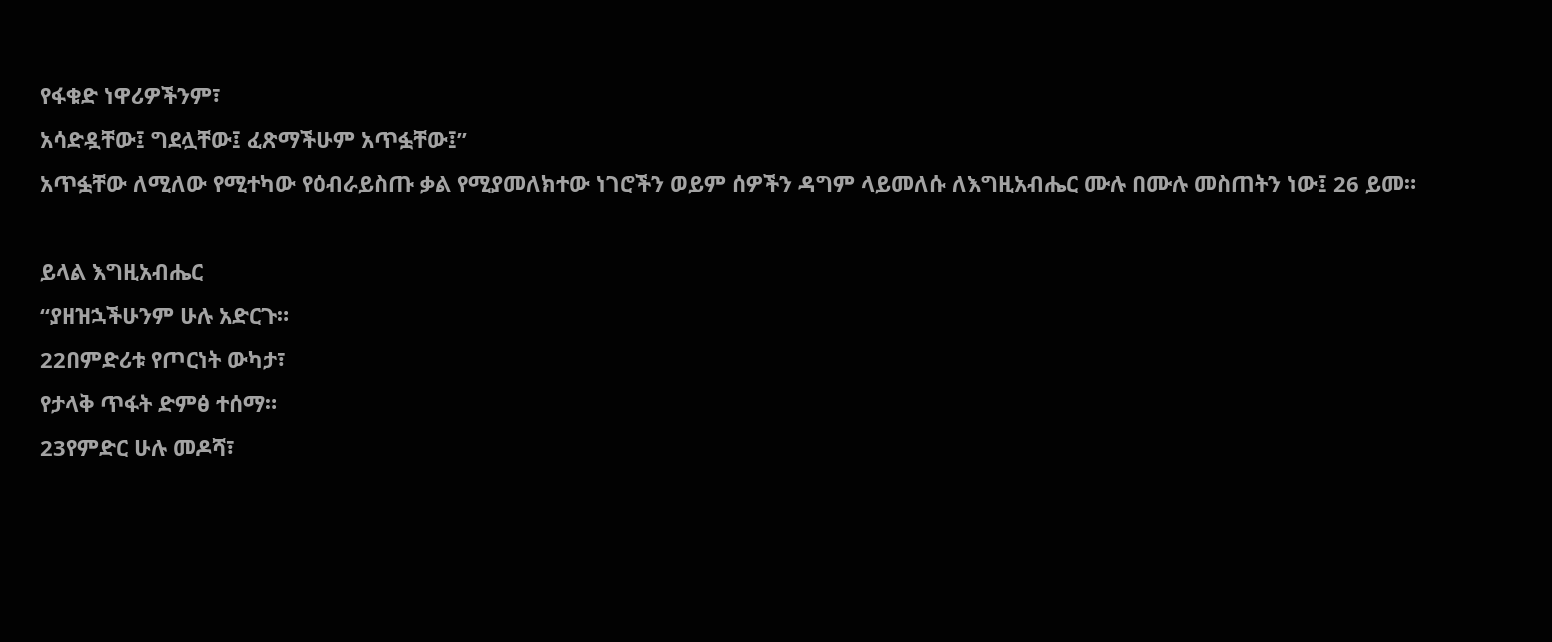የፋቁድ ነዋሪዎችንም፣
አሳድዷቸው፤ ግደሏቸው፤ ፈጽማችሁም አጥፏቸው፤”
አጥፏቸው ለሚለው የሚተካው የዕብራይስጡ ቃል የሚያመለክተው ነገሮችን ወይም ሰዎችን ዳግም ላይመለሱ ለእግዚአብሔር ሙሉ በሙሉ መስጠትን ነው፤ 26 ይመ።

ይላል እግዚአብሔር
“ያዘዝኋችሁንም ሁሉ አድርጉ።
22በምድሪቱ የጦርነት ውካታ፣
የታላቅ ጥፋት ድምፅ ተሰማ።
23የምድር ሁሉ መዶሻ፣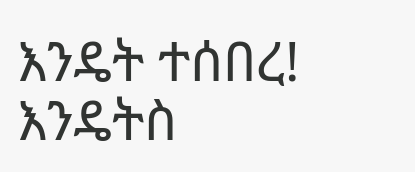እንዴት ተሰበረ! እንዴትስ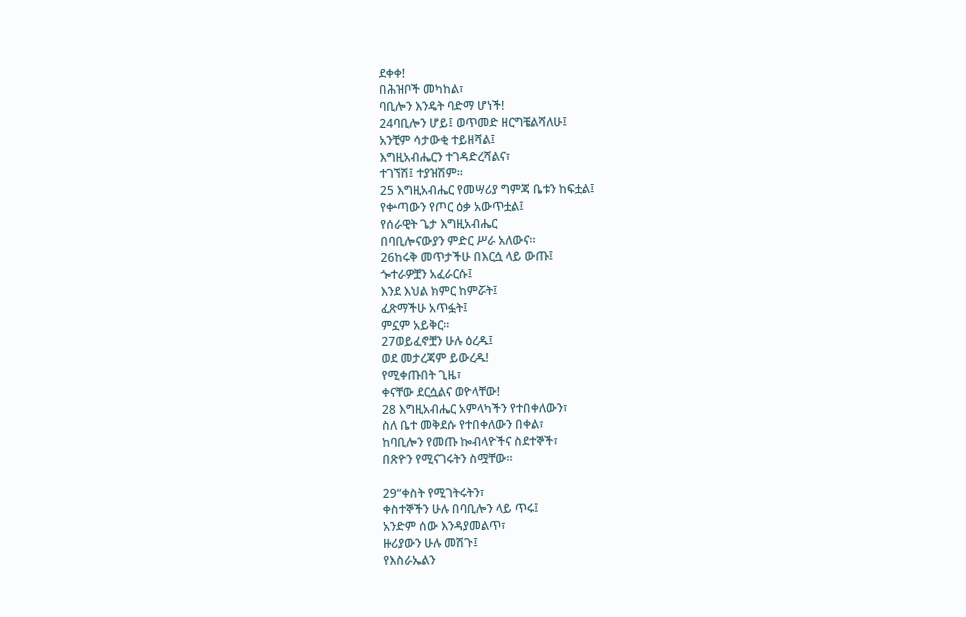ደቀቀ!
በሕዝቦች መካከል፣
ባቢሎን እንዴት ባድማ ሆነች!
24ባቢሎን ሆይ፤ ወጥመድ ዘርግቼልሻለሁ፤
አንቺም ሳታውቂ ተይዘሻል፤
እግዚአብሔርን ተገዳድረሻልና፣
ተገኘሽ፤ ተያዝሽም።
25 እግዚአብሔር የመሣሪያ ግምጃ ቤቱን ከፍቷል፤
የቍጣውን የጦር ዕቃ አውጥቷል፤
የሰራዊት ጌታ እግዚአብሔር
በባቢሎናውያን ምድር ሥራ አለውና።
26ከሩቅ መጥታችሁ በእርሷ ላይ ውጡ፤
ጐተራዎቿን አፈራርሱ፤
እንደ እህል ክምር ከምሯት፤
ፈጽማችሁ አጥፏት፤
ምኗም አይቅር።
27ወይፈኖቿን ሁሉ ዕረዱ፤
ወደ መታረጃም ይውረዱ!
የሚቀጡበት ጊዜ፣
ቀናቸው ደርሷልና ወዮላቸው!
28 እግዚአብሔር አምላካችን የተበቀለውን፣
ስለ ቤተ መቅደሱ የተበቀለውን በቀል፣
ከባቢሎን የመጡ ኰብላዮችና ስደተኞች፣
በጽዮን የሚናገሩትን ስሟቸው።

29“ቀስት የሚገትሩትን፣
ቀስተኞችን ሁሉ በባቢሎን ላይ ጥሩ፤
አንድም ሰው እንዳያመልጥ፣
ዙሪያውን ሁሉ መሽጉ፤
የእስራኤልን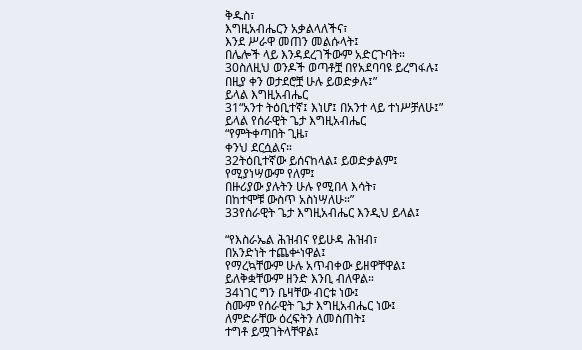ቅዱስ፣
እግዚአብሔርን አቃልላለችና፣
እንደ ሥራዋ መጠን መልሱላት፤
በሌሎች ላይ እንዳደረገችውም አድርጉባት።
30ስለዚህ ወንዶች ወጣቶቿ በየአደባባዩ ይረግፋሉ፤
በዚያ ቀን ወታደሮቿ ሁሉ ይወድቃሉ፤”
ይላል እግዚአብሔር
31“አንተ ትዕቢተኛ፤ እነሆ፤ በአንተ ላይ ተነሥቻለሁ፤”
ይላል የሰራዊት ጌታ እግዚአብሔር
“የምትቀጣበት ጊዜ፣
ቀንህ ደርሷልና።
32ትዕቢተኛው ይሰናከላል፤ ይወድቃልም፤
የሚያነሣውም የለም፤
በዙሪያው ያሉትን ሁሉ የሚበላ እሳት፣
በከተሞቹ ውስጥ አስነሣለሁ።”
33የሰራዊት ጌታ እግዚአብሔር እንዲህ ይላል፤

“የእስራኤል ሕዝብና የይሁዳ ሕዝብ፣
በአንድነት ተጨቍነዋል፤
የማረኳቸውም ሁሉ አጥብቀው ይዘዋቸዋል፤
ይለቅቋቸውም ዘንድ እንቢ ብለዋል።
34ነገር ግን ቤዛቸው ብርቱ ነው፤
ስሙም የሰራዊት ጌታ እግዚአብሔር ነው፤
ለምድራቸው ዕረፍትን ለመስጠት፤
ተግቶ ይሟገትላቸዋል፤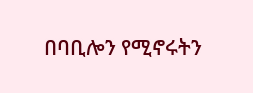በባቢሎን የሚኖሩትን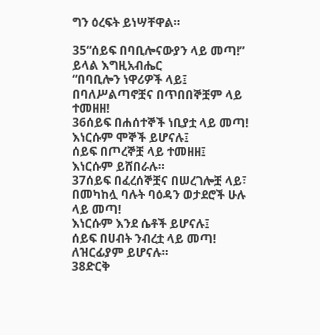ግን ዕረፍት ይነሣቸዋል።

35“ሰይፍ በባቢሎናውያን ላይ መጣ!”
ይላል እግዚአብሔር
“በባቢሎን ነዋሪዎች ላይ፤
በባለሥልጣኖቿና በጥበበኞቿም ላይ ተመዘዘ!
36ሰይፍ በሐሰተኞች ነቢያቷ ላይ መጣ!
እነርሱም ሞኞች ይሆናሉ፤
ሰይፍ በጦረኞቿ ላይ ተመዘዘ፤
እነርሱም ይሸበራሉ።
37ሰይፍ በፈረሰኞቿና በሠረገሎቿ ላይ፣
በመካከሏ ባሉት ባዕዳን ወታደሮች ሁሉ ላይ መጣ!
እነርሱም እንደ ሴቶች ይሆናሉ፤
ሰይፍ በሀብት ንብረቷ ላይ መጣ!
ለዝርፊያም ይሆናሉ።
38ድርቅ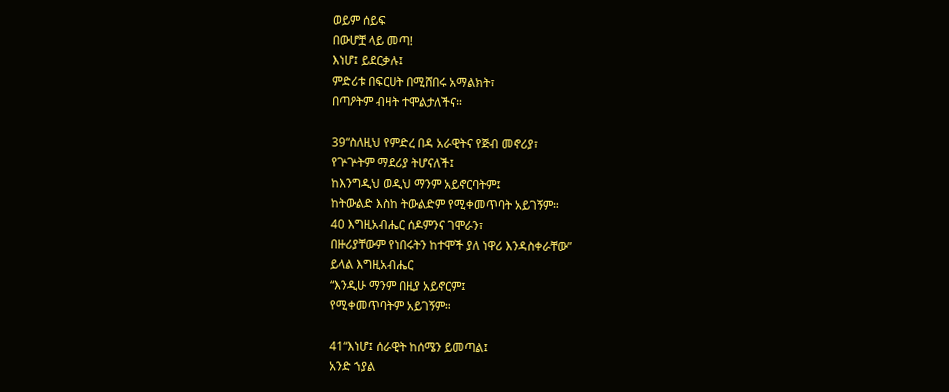ወይም ሰይፍ
በውሆቿ ላይ መጣ!
እነሆ፤ ይደርቃሉ፤
ምድሪቱ በፍርሀት በሚሸበሩ አማልክት፣
በጣዖትም ብዛት ተሞልታለችና።

39“ስለዚህ የምድረ በዳ አራዊትና የጅብ መኖሪያ፣
የጕጕትም ማደሪያ ትሆናለች፤
ከእንግዲህ ወዲህ ማንም አይኖርባትም፤
ከትውልድ እስከ ትውልድም የሚቀመጥባት አይገኝም።
40 እግዚአብሔር ሰዶምንና ገሞራን፣
በዙሪያቸውም የነበሩትን ከተሞች ያለ ነዋሪ እንዳስቀራቸው”
ይላል እግዚአብሔር
“እንዲሁ ማንም በዚያ አይኖርም፤
የሚቀመጥባትም አይገኝም።

41“እነሆ፤ ሰራዊት ከሰሜን ይመጣል፤
አንድ ኀያል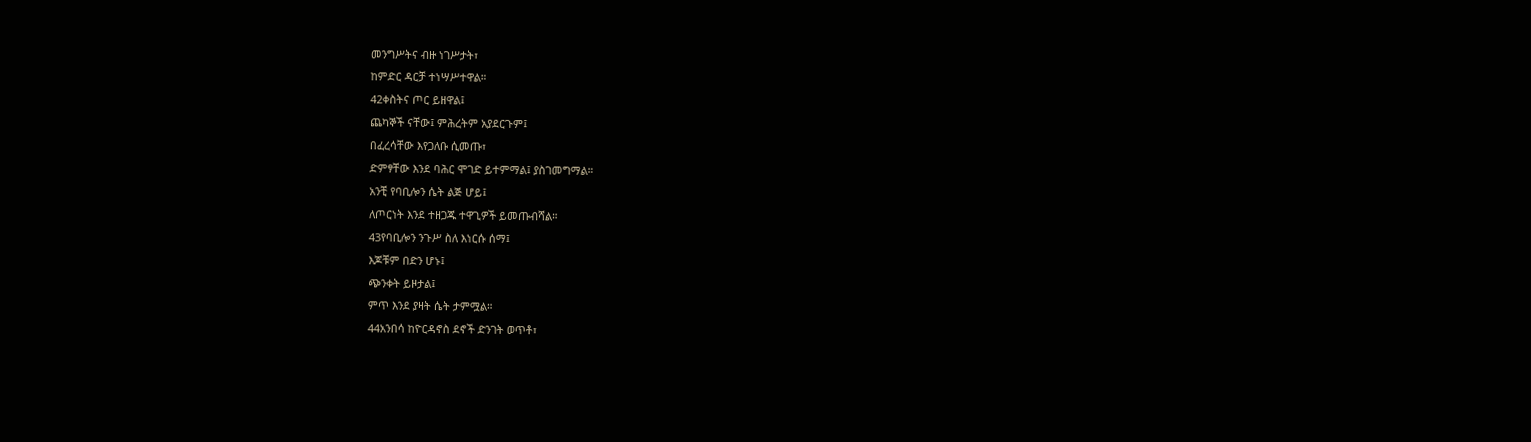መንግሥትና ብዙ ነገሥታት፣
ከምድር ዳርቻ ተነሣሥተዋል።
42ቀስትና ጦር ይዘዋል፤
ጨካኞች ናቸው፤ ምሕረትም አያደርጉም፤
በፈረሳቸው እየጋለቡ ሲመጡ፣
ድምፃቸው እንደ ባሕር ሞገድ ይተምማል፤ ያስገመግማል።
አንቺ የባቢሎን ሴት ልጅ ሆይ፤
ለጦርነት እንደ ተዘጋጁ ተዋጊዎች ይመጡብሻል።
43የባቢሎን ንጉሥ ስለ እነርሱ ሰማ፤
እጆቹም በድን ሆኑ፤
ጭንቀት ይዞታል፤
ምጥ እንደ ያዛት ሴት ታምሟል።
44አንበሳ ከዮርዳኖስ ደኖች ድንገት ወጥቶ፣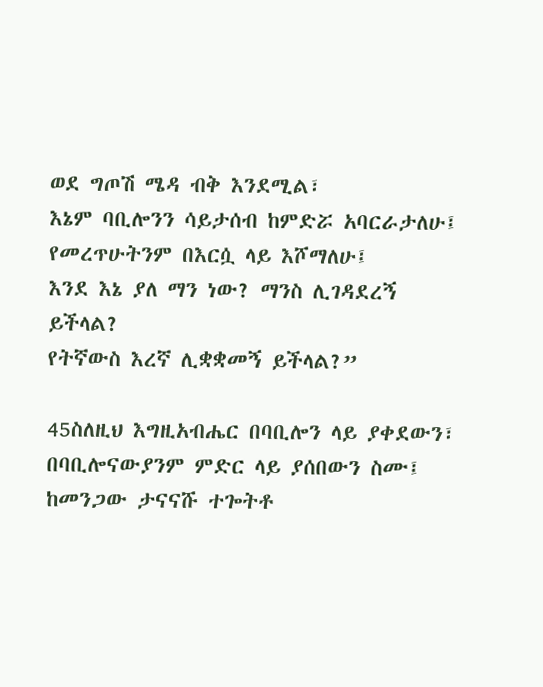ወደ ግጦሽ ሜዳ ብቅ እንደሚል፣
እኔም ባቢሎንን ሳይታሰብ ከምድሯ አባርራታለሁ፤
የመረጥሁትንም በእርሷ ላይ እሾማለሁ፤
እንደ እኔ ያለ ማን ነው? ማንስ ሊገዳደረኝ ይችላል?
የትኛውስ እረኛ ሊቋቋመኝ ይችላል?”

45ስለዚህ እግዚአብሔር በባቢሎን ላይ ያቀደውን፣
በባቢሎናውያንም ምድር ላይ ያሰበውን ስሙ፤
ከመንጋው ታናናሹ ተጐትቶ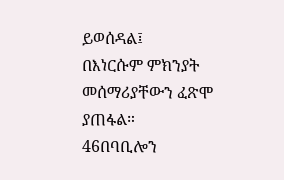ይወሰዳል፤
በእነርሱም ምክንያት መሰማሪያቸውን ፈጽሞ ያጠፋል።
46በባቢሎን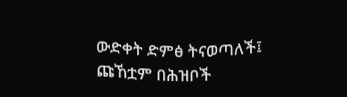ውድቀት ድምፅ ትናወጣለች፤
ጩኸቷም በሕዝቦች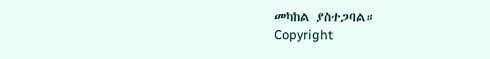መካከል ያስተጋባል።
Copyright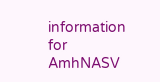information for AmhNASV